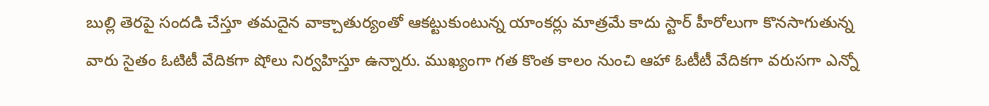బుల్లి తెరపై సందడి చేస్తూ తమదైన వాక్చాతుర్యంతో ఆకట్టుకుంటున్న యాంకర్లు మాత్రమే కాదు స్టార్ హీరోలుగా కొనసాగుతున్న వారు సైతం ఓటిటీ వేదికగా షోలు నిర్వహిస్తూ ఉన్నారు. ముఖ్యంగా గత కొంత కాలం నుంచి ఆహా ఓటీటీ వేదికగా వరుసగా ఎన్నో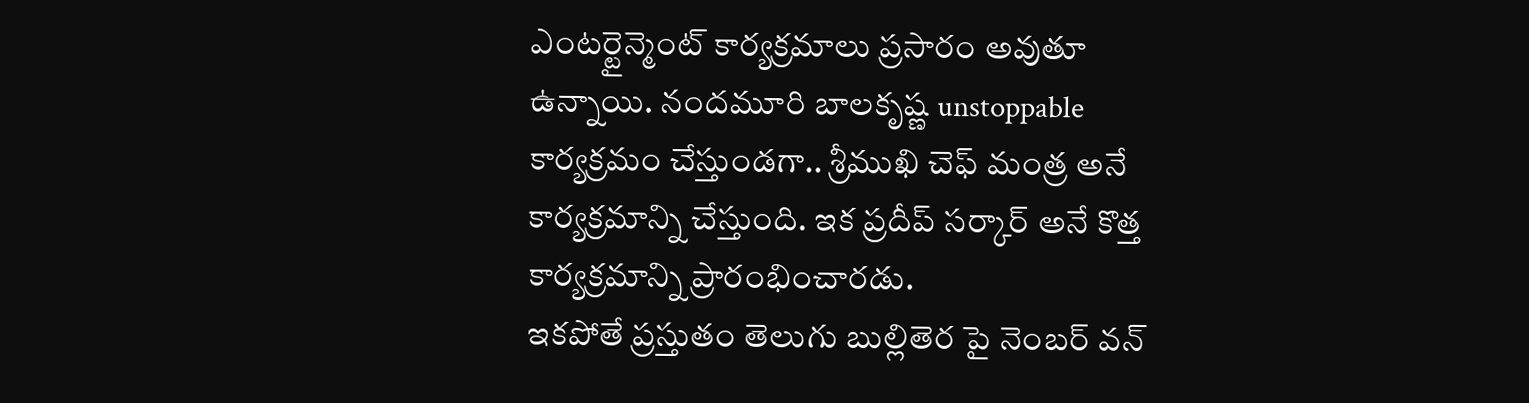ఎంటర్టైన్మెంట్ కార్యక్రమాలు ప్రసారం అవుతూ ఉన్నాయి. నందమూరి బాలకృష్ణ unstoppable కార్యక్రమం చేస్తుండగా.. శ్రీముఖి చెఫ్ మంత్ర అనే కార్యక్రమాన్ని చేస్తుంది. ఇక ప్రదీప్ సర్కార్ అనే కొత్త కార్యక్రమాన్ని ప్రారంభించారడు.
ఇకపోతే ప్రస్తుతం తెలుగు బుల్లితెర పై నెంబర్ వన్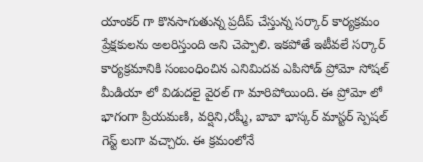యాంకర్ గా కొనసాగుతున్న ప్రదీప్ చేస్తున్న సర్కార్ కార్యక్రమం ప్రేక్షకులను అలరిస్తుంది అని చెప్పాలి. ఇకపోతే ఇటీవలే సర్కార్ కార్యక్రమానికి సంబంధించిన ఎనిమిదవ ఎపిసోడ్ ప్రోమో సోషల్ మీడియా లో విడుదలై వైరల్ గా మారిపోయింది. ఈ ప్రోమో లో భాగంగా ప్రియమణి, వర్షిని,రష్మీ, బాబా భాస్కర్ మాస్టర్ స్పెషల్ గెస్ట్ లుగా వచ్చారు. ఈ క్రమంలోనే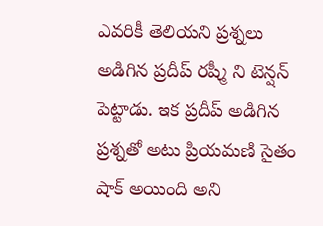ఎవరికీ తెలియని ప్రశ్నలు అడిగిన ప్రదీప్ రష్మీ ని టెన్షన్ పెట్టాడు. ఇక ప్రదీప్ అడిగిన ప్రశ్నతో అటు ప్రియమణి సైతం షాక్ అయింది అని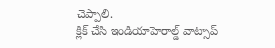చెప్పాలి.
క్లిక్ చేసి ఇండియాహెరాల్డ్ వాట్సాప్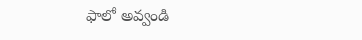ఫాలో అవ్వండి